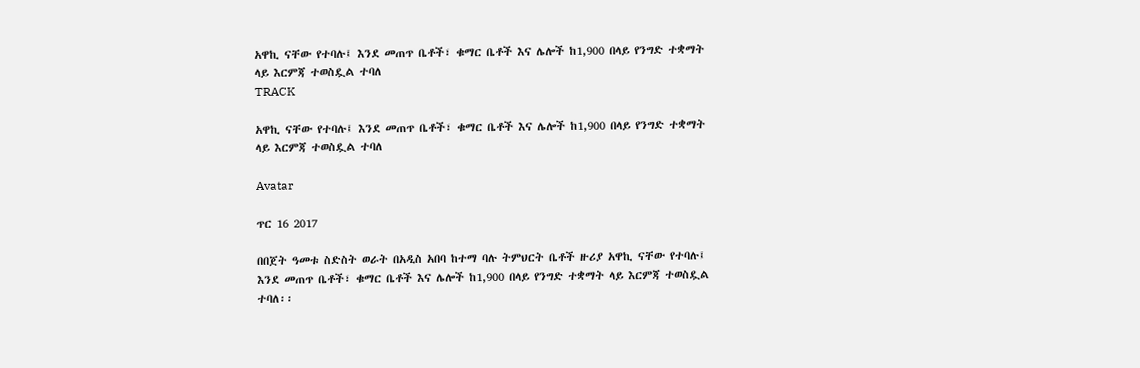አዋኪ ናቸው የተባሉ፤ እንደ መጠጥ ቤቶች፣ ቁማር ቤቶች እና ሌሎች ከ1,900 በላይ የንግድ ተቋማት ላይ እርምጃ ተወስዷል ተባለ
TRACK

አዋኪ ናቸው የተባሉ፤ እንደ መጠጥ ቤቶች፣ ቁማር ቤቶች እና ሌሎች ከ1,900 በላይ የንግድ ተቋማት ላይ እርምጃ ተወስዷል ተባለ

Avatar

ጥር 16 2017

በበጀት ዓመቱ ስድስት ወራት በአዲስ አበባ ከተማ ባሉ ትምህርት ቤቶች ዙሪያ አዋኪ ናቸው የተባሉ፤ እንደ መጠጥ ቤቶች፣ ቁማር ቤቶች እና ሌሎች ከ1,900 በላይ የንግድ ተቋማት ላይ እርምጃ ተወስዷል ተባለ፡፡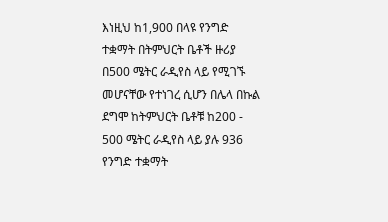እነዚህ ከ1,900 በላዩ የንግድ ተቋማት በትምህርት ቤቶች ዙሪያ በ500 ሜትር ራዲየስ ላይ የሚገኙ መሆናቸው የተነገረ ሲሆን በሌላ በኩል ደግሞ ከትምህርት ቤቶቹ ከ200 - 500 ሜትር ራዲየስ ላይ ያሉ 936 የንግድ ተቋማት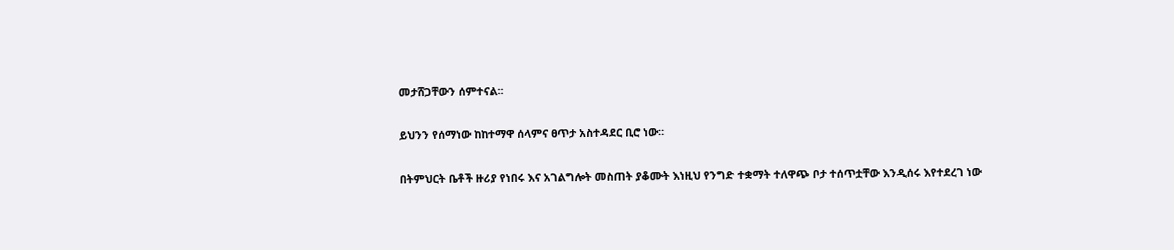መታሸጋቸውን ሰምተናል፡፡

ይህንን የሰማነው ከከተማዋ ሰላምና ፀጥታ አስተዳደር ቢሮ ነው።

በትምህርት ቤቶች ዙሪያ የነበሩ እና አገልግሎት መስጠት ያቆሙት እነዚህ የንግድ ተቋማት ተለዋጭ ቦታ ተሰጥቷቸው እንዲሰሩ እየተደረገ ነው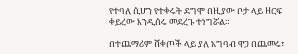የተባለ ሲሆን የተቀሩት ደግሞ በዚያው ቦታ ላይ ዘርፍ ቀይረው እንዲሰሩ መደረጉ ተነግሯል።

በተጨማሪም ሸቀጦች ላይ ያለ አግባብ ዋጋ በጨመሩ፣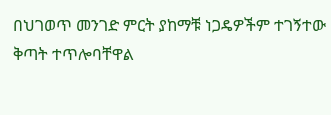በህገወጥ መንገድ ምርት ያከማቹ ነጋዴዎችም ተገኝተው ቅጣት ተጥሎባቸዋል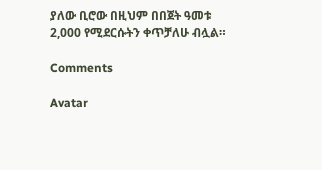ያለው ቢሮው በዚህም በበጀት ዓመቱ 2,000 የሚደርሱትን ቀጥቻለሁ ብሏል።

Comments

Avatar